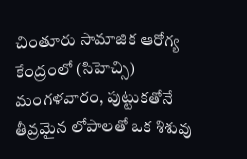చింతూరు సామాజిక ఆరోగ్య కేంద్రంలో (సిహెచ్సి) మంగళవారం, పుట్టుకతోనే తీవ్రమైన లోపాలతో ఒక శిశువు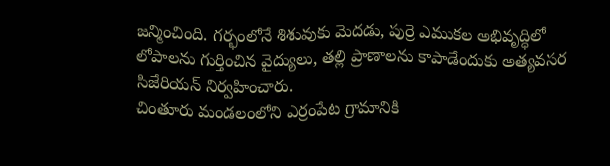జన్మించింది. గర్భంలోనే శిశువుకు మెదడు, పుర్రె ఎముకల అభివృద్ధిలో లోపాలను గుర్తించిన వైద్యులు, తల్లి ప్రాణాలను కాపాడేందుకు అత్యవసర సిజేరియన్ నిర్వహించారు.
చింతూరు మండలంలోని ఎర్రంపేట గ్రామానికి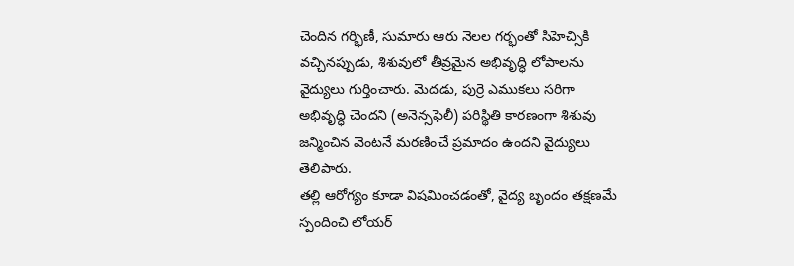చెందిన గర్భిణీ, సుమారు ఆరు నెలల గర్భంతో సిహెచ్సికి వచ్చినప్పుడు, శిశువులో తీవ్రమైన అభివృద్ధి లోపాలను వైద్యులు గుర్తించారు. మెదడు, పుర్రె ఎముకలు సరిగా అభివృద్ధి చెందని (అనెన్సఫెలీ) పరిస్థితి కారణంగా శిశువు జన్మించిన వెంటనే మరణించే ప్రమాదం ఉందని వైద్యులు తెలిపారు.
తల్లి ఆరోగ్యం కూడా విషమించడంతో, వైద్య బృందం తక్షణమే స్పందించి లోయర్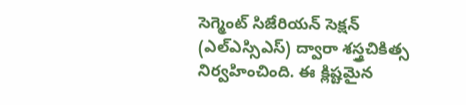సెగ్మెంట్ సిజేరియన్ సెక్షన్ (ఎల్ఎస్సిఎస్) ద్వారా శస్త్రచికిత్స నిర్వహించింది. ఈ క్లిష్టమైన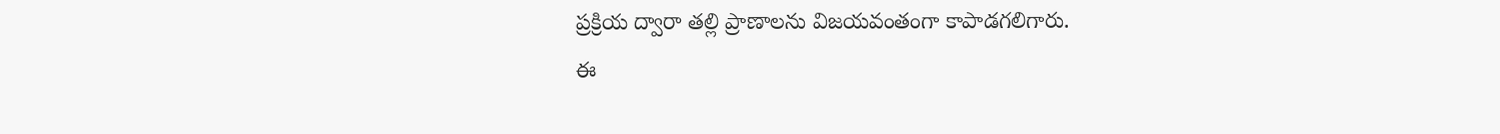ప్రక్రియ ద్వారా తల్లి ప్రాణాలను విజయవంతంగా కాపాడగలిగారు.
ఈ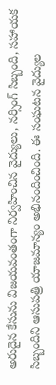అరుదైన కేసును విజయవంతంగా నిర్వహించిన వైద్యులు, నర్సింగ్ సిబ్బంది, సహాయక సిబ్బందిని ఆసుపత్రి యాజమాన్యం అభినందించింది. ఈ సంఘటన వైద్యుల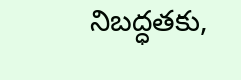నిబద్ధతకు,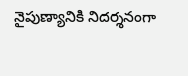నైపుణ్యానికి నిదర్శనంగా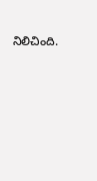నిలిచింది.